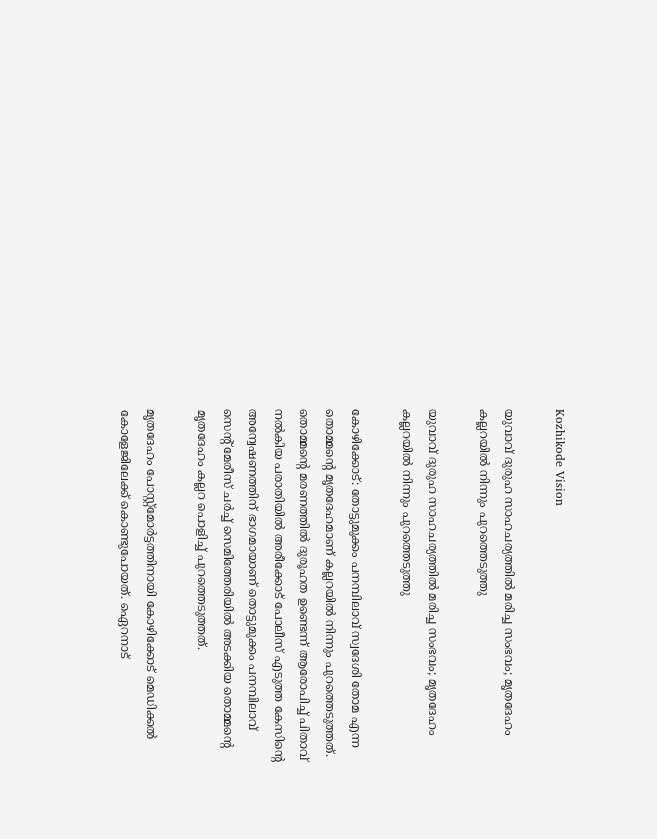Kozhikode Vision

യുവാവ് ദുരുഹ സാഹചര്യത്തില്‍ മരിച്ച സംഭവം; മൃതദേഹം കല്ലറയില്‍ നിന്നും പുറത്തെടുത്തു

യുവാവ് ദുരുഹ സാഹചര്യത്തില്‍ മരിച്ച സംഭവം; മൃതദേഹം കല്ലറയില്‍ നിന്നും പുറത്തെടുത്തു

കോഴിക്കോട്: തോട്ടുമുക്കം പനമ്പിലാവ് സ്വദേശി തോമ എന്ന തൊമ്മന്റെ മൃതദേഹമാണ് കല്ലറയില്‍ നിന്നും പുറത്തെടുത്തത്. തൊമ്മന്റെ മരണത്തില്‍ ദുരൂഹത ഉണ്ടെന്ന് ആരോപിച്ച് പിതാവ് നല്‍കിയ പരാതിയില്‍ അരീക്കോട് പോലീസ് എടുത്ത കേസിന്റെ അന്വേഷണത്തിന് ഭാഗമായാണ് തൊട്ടുമുക്കം പനമ്പിലാവ് സെന്റ് മേരീസ് ചര്‍ച്ച് സെമിത്തേരിയില്‍ അടക്കിയ തൊമ്മന്റെ മൃതദേഹം കല്ലറ പൊളിച്ച് പുറത്തെടുത്തത്.

മൃതദേഹം പോസ്റ്റ്മോര്‍ട്ടത്തിനായി കോഴിക്കോട് മെഡിക്കല്‍ കോളേജിലേക്ക് കൊണ്ടുപോയത്. ഏെറനാട്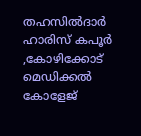തഹസില്‍ദാര്‍ ഹാരിസ് കപൂര്‍ ,കോഴിക്കോട് മെഡിക്കല്‍ കോളേജ്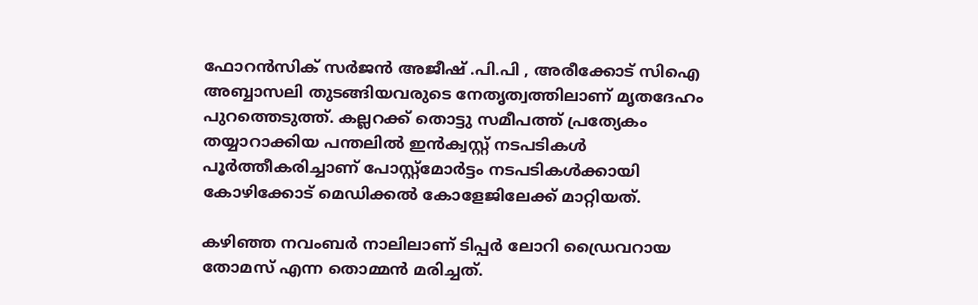ഫോറന്‍സിക് സര്‍ജന്‍ അജീഷ് .പി.പി , അരീക്കോട് സിഐ അബ്ബാസലി തുടങ്ങിയവരുടെ നേതൃത്വത്തിലാണ് മൃതദേഹം പുറത്തെടുത്ത്. കല്ലറക്ക് തൊട്ടു സമീപത്ത് പ്രത്യേകം തയ്യാറാക്കിയ പന്തലില്‍ ഇന്‍ക്വസ്റ്റ് നടപടികള്‍ പൂര്‍ത്തീകരിച്ചാണ് പോസ്റ്റ്മോര്‍ട്ടം നടപടികള്‍ക്കായി കോഴിക്കോട് മെഡിക്കല്‍ കോളേജിലേക്ക് മാറ്റിയത്.

കഴിഞ്ഞ നവംബര്‍ നാലിലാണ് ടിപ്പര്‍ ലോറി ഡ്രൈവറായ തോമസ് എന്ന തൊമ്മന്‍ മരിച്ചത്.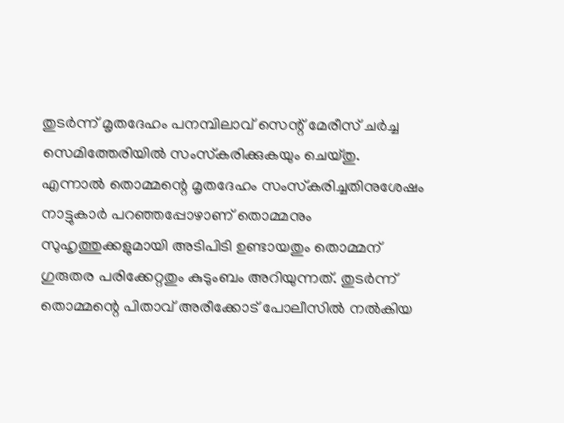തുടര്‍ന്ന് മൃതദേഹം പനമ്പിലാവ് സെന്റ് മേരീസ് ചര്‍ച്ച സെമിത്തേരിയില്‍ സംസ്‌കരിക്കുകയും ചെയ്തു. എന്നാല്‍ തൊമ്മന്റെ മൃതദേഹം സംസ്‌കരിച്ചതിനുശേഷം നാട്ടുകാര്‍ പറഞ്ഞപ്പോഴാണ് തൊമ്മനും സുഹൃത്തുക്കളുമായി അടിപിടി ഉണ്ടായതും തൊമ്മന് ഗുരുതര പരിക്കേറ്റതും കുടുംബം അറിയുന്നത്. തുടര്‍ന്ന് തൊമ്മന്റെ പിതാവ് അരീക്കോട് പോലീസില്‍ നല്‍കിയ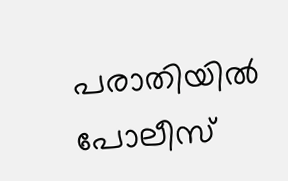പരാതിയില്‍ പോലീസ്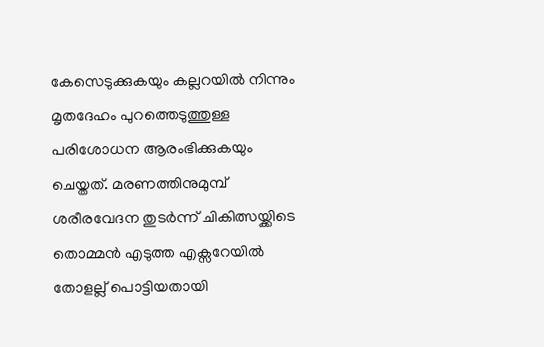കേസെടുക്കുകയും കല്ലറയില്‍ നിന്നും മൃതദേഹം പുറത്തെടുത്തുള്ള പരിശോധന ആരംഭിക്കുകയും ചെയ്തത്. മരണത്തിനുമുമ്പ് ശരീരവേദന തുടര്‍ന്ന് ചികിത്സയ്ക്കിടെ തൊമ്മന്‍ എടുത്ത എക്സറേയില്‍ തോളല്ല് പൊട്ടിയതായി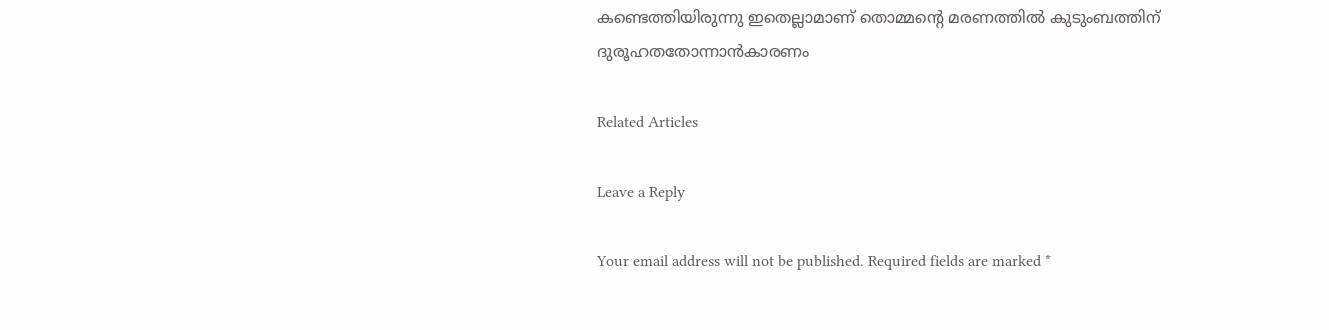കണ്ടെത്തിയിരുന്നു ഇതെല്ലാമാണ് തൊമ്മന്റെ മരണത്തില്‍ കുടുംബത്തിന് ദുരൂഹതതോന്നാന്‍കാരണം

Related Articles

Leave a Reply

Your email address will not be published. Required fields are marked *